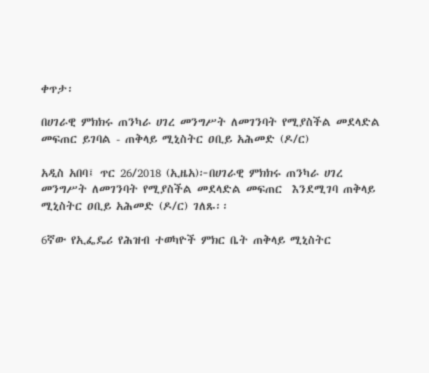ቀጥታ፡

በሀገራዊ ምክክሩ ጠንካራ ሀገረ መንግሥት ለመገንባት የሚያስችል መደላድል መፍጠር ይገባል - ጠቅላይ ሚኒስትር ዐቢይ አሕመድ (ዶ/ር)

አዲስ አበባ፤ ጥር 26/2018 (ኢዜአ)፦በሀገራዊ ምክክሩ ጠንካራ ሀገረ መንግሥት ለመገንባት የሚያስችል መደላድል መፍጠር  እንደሚገባ ጠቅላይ ሚኒስትር ዐቢይ አሕመድ (ዶ/ር) ገለጹ፡፡

6ኛው የኢፌዴሪ የሕዝብ ተወካዮች ምክር ቤት ጠቅላይ ሚኒስትር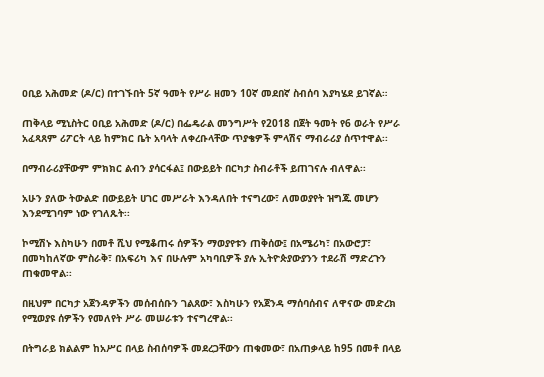ዐቢይ አሕመድ (ዶ/ር) በተገኙበት 5ኛ ዓመት የሥራ ዘመን 10ኛ መደበኛ ስብሰባ እያካሄደ ይገኛል።

ጠቅላይ ሚኒስትር ዐቢይ አሕመድ (ዶ/ር) በፌዴራል መንግሥት የ2018 በጀት ዓመት የ6 ወራት የሥራ አፈጻጸም ሪፖርት ላይ ከምክር ቤት አባላት ለቀረቡላቸው ጥያቄዎች ምላሽና ማብራሪያ ሰጥተዋል፡፡

በማብራሪያቸውም ምክክር ልብን ያሳርፋል፤ በውይይት በርካታ ስብራቶች ይጠገናሉ ብለዋል፡፡

አሁን ያለው ትውልድ በውይይት ሀገር መሥራት እንዳለበት ተናግረው፣ ለመወያየት ዝግጁ መሆን እንደሚገባም ነው የገለጹት፡፡

ኮሚሽኑ እስካሁን በመቶ ሺህ የሚቆጠሩ ሰዎችን ማወያየቱን ጠቅሰው፤ በአሜሪካ፣ በአውሮፓ፣ በመካከለኛው ምስራቅ፣ በአፍሪካ እና በሁሉም አካባቢዎች ያሉ ኢትዮጵያውያንን ተደራሽ ማድረጉን ጠቁመዋል፡፡

በዚህም በርካታ አጀንዳዎችን መሰብሰቡን ገልጸው፣ እስካሁን የአጀንዳ ማሰባሰብና ለዋናው መድረክ የሚወያዩ ሰዎችን የመለየት ሥራ መሠራቱን ተናግረዋል፡፡

በትግራይ ክልልም ከአሥር በላይ ስብሰባዎች መደረጋቸውን ጠቁመው፣ በአጠቃላይ ከ95 በመቶ በላይ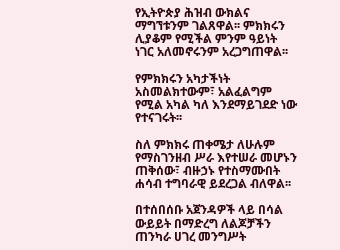የኢትዮጵያ ሕዝብ ውክልና ማግኘቱንም ገልጸዋል፡፡ ምክክሩን ሊያቆም የሚችል ምንም ዓይነት ነገር አለመኖሩንም አረጋግጠዋል፡፡

የምክክሩን አካታችነት አስመልክተውም፣ አልፈልግም የሚል አካል ካለ እንደማይገደድ ነው የተናገሩት፡፡

ስለ ምክክሩ ጠቀሜታ ለሁሉም የማስገንዘብ ሥራ እየተሠራ መሆኑን ጠቅሰው፣ ብዙኃኑ የተስማሙበት ሐሳብ ተግባራዊ ይደረጋል ብለዋል፡፡

በተሰበሰቡ አጀንዳዎች ላይ በሳል ውይይት በማድረግ ለልጆቻችን ጠንካራ ሀገረ መንግሥት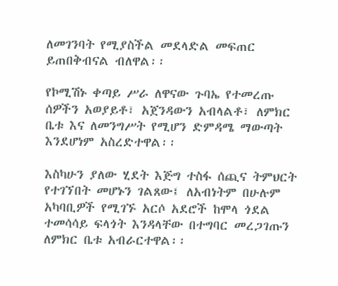ለመገንባት የሚያስችል መደላድል መፍጠር ይጠበቅብናል ብለዋል፡፡

የኮሚሽኑ ቀጣይ ሥራ ለዋናው ጉባኤ የተመረጡ ሰዎችን አወያይቶ፣ አጀንዳውን አብላልቶ፣ ለምክር ቤቱ እና ለመንግሥት የሚሆን ድምዳሜ ማውጣት እንደሆነም አስረድተዋል፡፡

እስካሁን ያለው ሂደት እጅግ ተስፋ ሰጪና ትምህርት የተገኘበት መሆኑን ገልጸው፤ ለአብነትም በሁሉም አካባቢዎች የሚገኙ አርሶ አደሮች ከሞላ ጎደል ተመሳሳይ ፍላጎት እንዳላቸው በተግባር መረጋገጡን ለምክር ቤቱ አብራርተዋል፡፡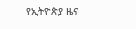የኢትዮጵያ ዜና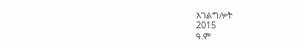አገልግሎት
2015
ዓ.ም